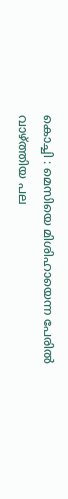കൊച്ചി : മെസിയെ മിശിഹായെന്ന പേരിൽ വാഴ്ത്തിയ പല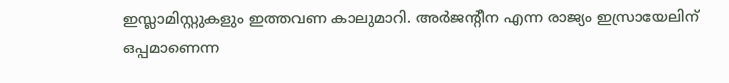ഇസ്ലാമിസ്റ്റുകളും ഇത്തവണ കാലുമാറി. അർജന്റീന എന്ന രാജ്യം ഇസ്രായേലിന് ഒപ്പമാണെന്ന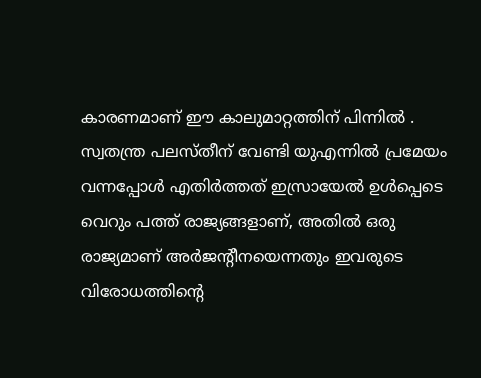കാരണമാണ് ഈ കാലുമാറ്റത്തിന് പിന്നിൽ . സ്വതന്ത്ര പലസ്തീന് വേണ്ടി യുഎന്നിൽ പ്രമേയം വന്നപ്പോൾ എതിർത്തത് ഇസ്രായേൽ ഉൾപ്പെടെ വെറും പത്ത് രാജ്യങ്ങളാണ്, അതിൽ ഒരു രാജ്യമാണ് അർജന്റീനയെന്നതും ഇവരുടെ വിരോധത്തിന്റെ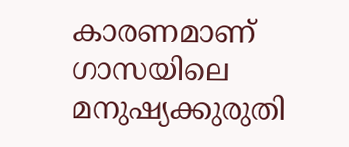കാരണമാണ്
ഗാസയിലെ മനുഷ്യക്കുരുതി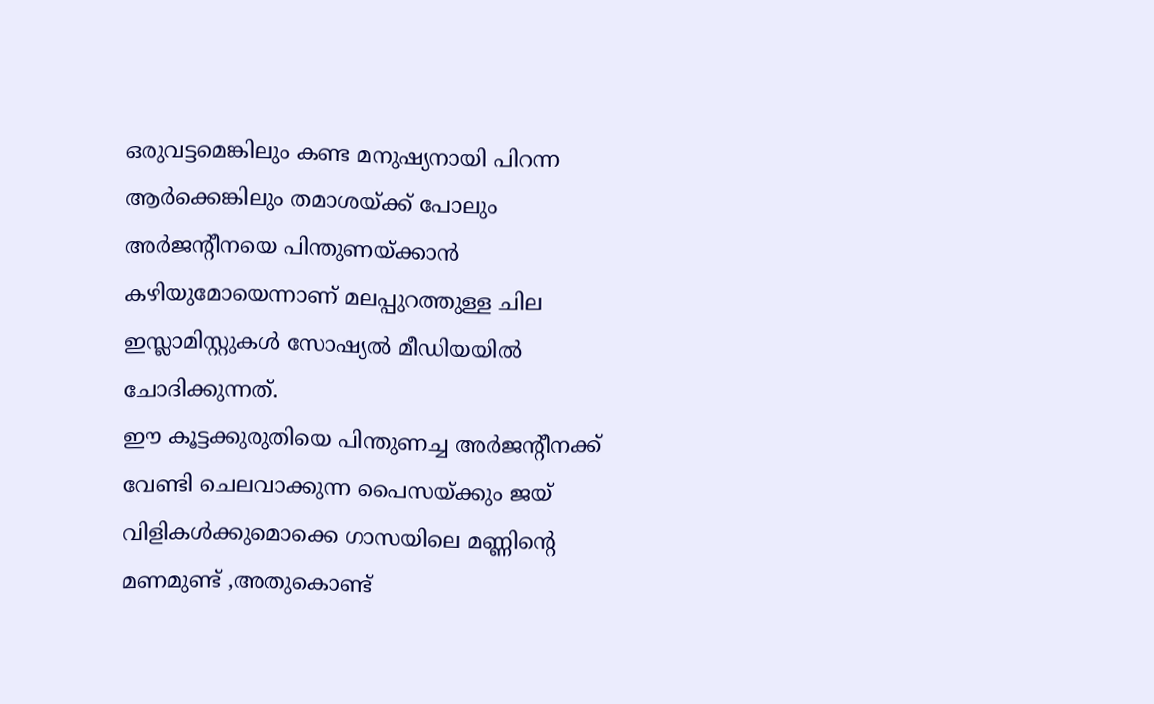ഒരുവട്ടമെങ്കിലും കണ്ട മനുഷ്യനായി പിറന്ന ആർക്കെങ്കിലും തമാശയ്ക്ക് പോലും അർജന്റീനയെ പിന്തുണയ്ക്കാൻ കഴിയുമോയെന്നാണ് മലപ്പുറത്തുള്ള ചില ഇസ്ലാമിസ്റ്റുകൾ സോഷ്യൽ മീഡിയയിൽ ചോദിക്കുന്നത്.
ഈ കൂട്ടക്കുരുതിയെ പിന്തുണച്ച അർജന്റീനക്ക് വേണ്ടി ചെലവാക്കുന്ന പൈസയ്ക്കും ജയ് വിളികൾക്കുമൊക്കെ ഗാസയിലെ മണ്ണിന്റെ മണമുണ്ട് ,അതുകൊണ്ട്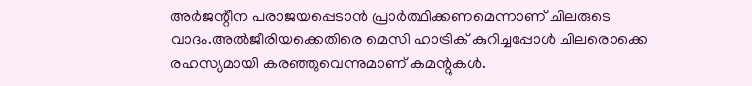അർജന്റീന പരാജയപ്പെടാൻ പ്രാർത്ഥിക്കണമെന്നാണ് ചിലരുടെ വാദം.അൽജീരിയക്കെതിരെ മെസി ഹാട്രിക് കുറിച്ചപ്പോൾ ചിലരൊക്കെ രഹസ്യമായി കരഞ്ഞുവെന്നുമാണ് കമന്റുകൾ.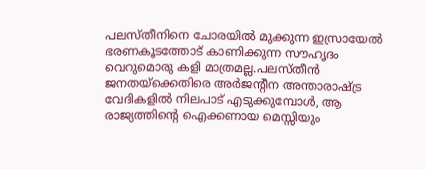പലസ്തീനിനെ ചോരയിൽ മുക്കുന്ന ഇസ്രായേൽ ഭരണകൂടത്തോട് കാണിക്കുന്ന സൗഹൃദം വെറുമൊരു കളി മാത്രമല്ല.പലസ്തീൻ ജനതയ്ക്കെതിരെ അർജന്റീന അന്താരാഷ്ട്ര വേദികളിൽ നിലപാട് എടുക്കുമ്പോൾ, ആ രാജ്യത്തിന്റെ ഐക്കണായ മെസ്സിയും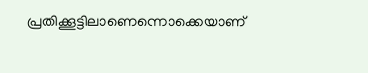പ്രതിക്കൂട്ടിലാണെന്നൊക്കെയാണ്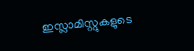ഇസ്ലാമിസ്റ്റുകളുടെ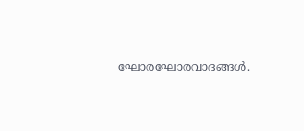ഘോരഘോരവാദങ്ങൾ.